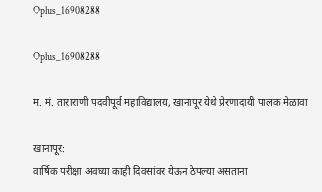Oplus_16908288

Oplus_16908288

म. मं. ताराराणी पदवीपूर्व महाविद्यालय, खानापूर येथे प्रेरणादायी पालक मेळावा

खानापूर:
वार्षिक परीक्षा अवघ्या काही दिवसांवर येऊन ठेपल्या असताना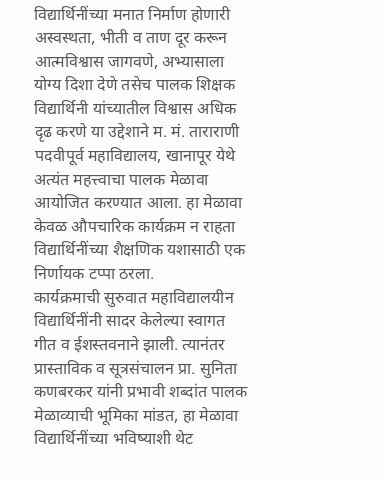विद्यार्थिनींच्या मनात निर्माण होणारी अस्वस्थता, भीती व ताण दूर करून आत्मविश्वास जागवणे, अभ्यासाला योग्य दिशा देणे तसेच पालक शिक्षक विद्यार्थिनी यांच्यातील विश्वास अधिक दृढ करणे या उद्देशाने म. मं. ताराराणी पदवीपूर्व महाविद्यालय, खानापूर येथे अत्यंत महत्त्वाचा पालक मेळावा आयोजित करण्यात आला. हा मेळावा केवळ औपचारिक कार्यक्रम न राहता विद्यार्थिनींच्या शैक्षणिक यशासाठी एक निर्णायक टप्पा ठरला.
कार्यक्रमाची सुरुवात महाविद्यालयीन विद्यार्थिनींनी सादर केलेल्या स्वागत गीत व ईशस्तवनाने झाली. त्यानंतर प्रास्ताविक व सूत्रसंचालन प्रा. सुनिता कणबरकर यांनी प्रभावी शब्दांत पालक मेळाव्याची भूमिका मांडत, हा मेळावा विद्यार्थिनींच्या भविष्याशी थेट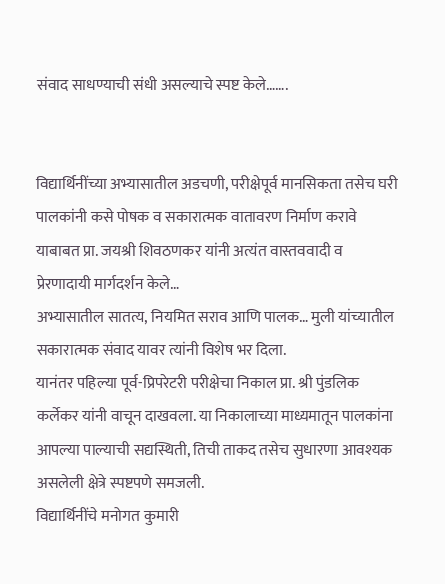संवाद साधण्याची संधी असल्याचे स्पष्ट केले…….


विद्यार्थिनींच्या अभ्यासातील अडचणी, परीक्षेपूर्व मानसिकता तसेच घरी पालकांनी कसे पोषक व सकारात्मक वातावरण निर्माण करावे याबाबत प्रा. जयश्री शिवठणकर यांनी अत्यंत वास्तववादी व प्रेरणादायी मार्गदर्शन केले…
अभ्यासातील सातत्य, नियमित सराव आणि पालक… मुली यांच्यातील सकारात्मक संवाद यावर त्यांनी विशेष भर दिला.
यानंतर पहिल्या पूर्व-प्रिपरेटरी परीक्षेचा निकाल प्रा. श्री पुंडलिक कर्लेकर यांनी वाचून दाखवला. या निकालाच्या माध्यमातून पालकांना आपल्या पाल्याची सद्यस्थिती, तिची ताकद तसेच सुधारणा आवश्यक असलेली क्षेत्रे स्पष्टपणे समजली.
विद्यार्थिनींचे मनोगत कुमारी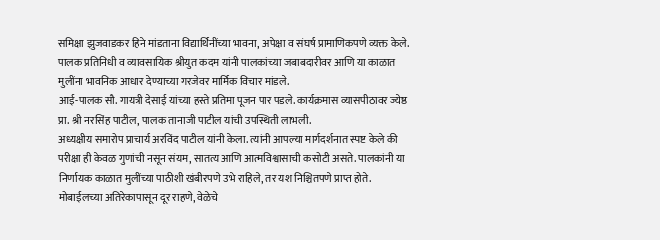समिक्षा झुजवाडकर हिने मांडताना विद्यार्थिनींच्या भावना, अपेक्षा व संघर्ष प्रामाणिकपणे व्यक्त केले. पालक प्रतिनिधी व व्यावसायिक श्रीयुत कदम यांनी पालकांच्या जबाबदारीवर आणि या काळात मुलींना भावनिक आधार देण्याच्या गरजेवर मार्मिक विचार मांडले.
आई-पालक सौ. गायत्री देसाई यांच्या हस्ते प्रतिमा पूजन पार पडले. कार्यक्रमास व्यासपीठावर ज्येष्ठ प्रा. श्री नरसिंह पाटील, पालक तानाजी पाटील यांची उपस्थिती लाभली.
अध्यक्षीय समारोप प्राचार्य अरविंद पाटील यांनी केला. त्यांनी आपल्या मार्गदर्शनात स्पष्ट केले की परीक्षा ही केवळ गुणांची नसून संयम, सातत्य आणि आत्मविश्वासाची कसोटी असते. पालकांनी या निर्णायक काळात मुलींच्या पाठीशी खंबीरपणे उभे राहिले, तर यश निश्चितपणे प्राप्त होते. मोबाईलच्या अतिरेकापासून दूर राहणे, वेळेचे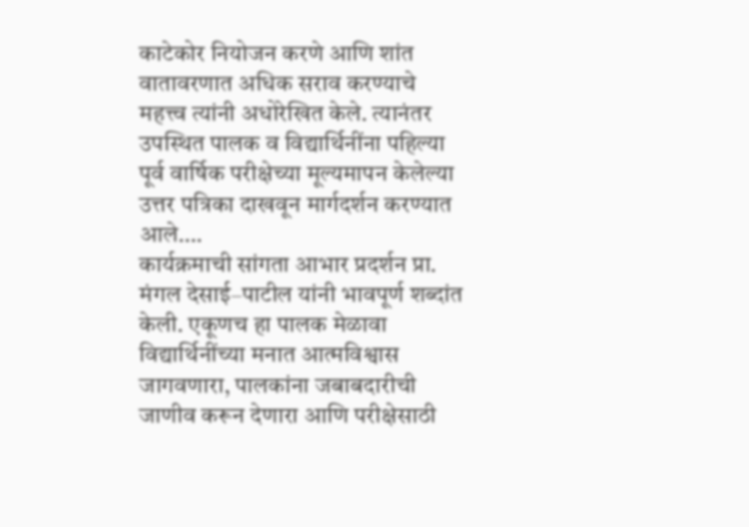काटेकोर नियोजन करणे आणि शांत वातावरणात अधिक सराव करण्याचे महत्त्व त्यांनी अधोरेखित केले. त्यानंतर उपस्थित पालक व विद्यार्थिनींना पहिल्या पूर्व वार्षिक परीक्षेच्या मूल्यमापन केलेल्या उत्तर पत्रिका दाखवून मार्गदर्शन करण्यात आले….
कार्यक्रमाची सांगता आभार प्रदर्शन प्रा. मंगल देसाई–पाटील यांनी भावपूर्ण शब्दांत केली. एकूणच हा पालक मेळावा विद्यार्थिनींच्या मनात आत्मविश्वास जागवणारा, पालकांना जबाबदारीची जाणीव करून देणारा आणि परीक्षेसाठी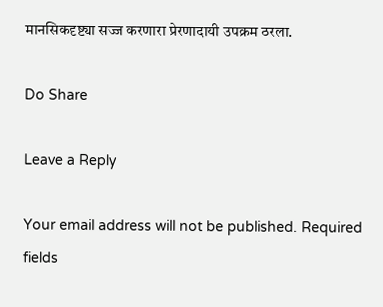मानसिकदृष्ट्या सज्ज करणारा प्रेरणादायी उपक्रम ठरला.

Do Share

Leave a Reply

Your email address will not be published. Required fields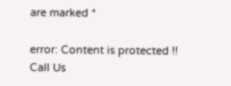are marked *

error: Content is protected !!
Call Us